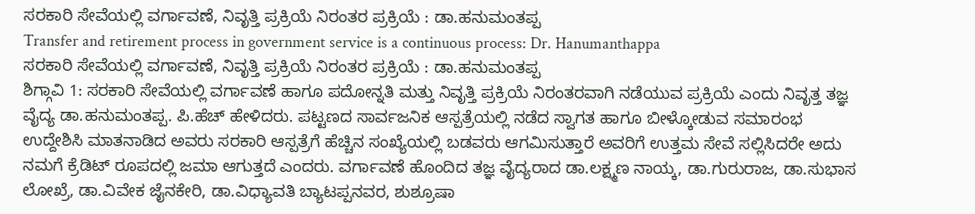ಸರಕಾರಿ ಸೇವೆಯಲ್ಲಿ ವರ್ಗಾವಣೆ, ನಿವೃತ್ತಿ ಪ್ರಕ್ರಿಯೆ ನಿರಂತರ ಪ್ರಕ್ರಿಯೆ : ಡಾ.ಹನುಮಂತಪ್ಪ
Transfer and retirement process in government service is a continuous process: Dr. Hanumanthappa
ಸರಕಾರಿ ಸೇವೆಯಲ್ಲಿ ವರ್ಗಾವಣೆ, ನಿವೃತ್ತಿ ಪ್ರಕ್ರಿಯೆ ನಿರಂತರ ಪ್ರಕ್ರಿಯೆ : ಡಾ.ಹನುಮಂತಪ್ಪ
ಶಿಗ್ಗಾವಿ 1: ಸರಕಾರಿ ಸೇವೆಯಲ್ಲಿ ವರ್ಗಾವಣೆ ಹಾಗೂ ಪದೋನ್ನತಿ ಮತ್ತು ನಿವೃತ್ತಿ ಪ್ರಕ್ರಿಯೆ ನಿರಂತರವಾಗಿ ನಡೆಯುವ ಪ್ರಕ್ರಿಯೆ ಎಂದು ನಿವೃತ್ತ ತಜ್ಞ ವೈದ್ಯ ಡಾ.ಹನುಮಂತಪ್ಪ. ಪಿ.ಹೆಚ್ ಹೇಳಿದರು. ಪಟ್ಟಣದ ಸಾರ್ವಜನಿಕ ಆಸ್ಪತ್ರೆಯಲ್ಲಿ ನಡೆದ ಸ್ವಾಗತ ಹಾಗೂ ಬೀಳ್ಕೋಡುವ ಸಮಾರಂಭ ಉದ್ದೇಶಿಸಿ ಮಾತನಾಡಿದ ಅವರು ಸರಕಾರಿ ಆಸ್ಪತ್ರೆಗೆ ಹೆಚ್ಚಿನ ಸಂಖ್ಯೆಯಲ್ಲಿ ಬಡವರು ಆಗಮಿಸುತ್ತಾರೆ ಅವರಿಗೆ ಉತ್ತಮ ಸೇವೆ ಸಲ್ಲಿಸಿದರೇ ಅದು ನಮಗೆ ಕ್ರೆಡಿಟ್ ರೂಪದಲ್ಲಿ ಜಮಾ ಆಗುತ್ತದೆ ಎಂದರು. ವರ್ಗಾವಣೆ ಹೊಂದಿದ ತಜ್ಞ ವೈದ್ಯರಾದ ಡಾ.ಲಕ್ಷ್ಮಣ ನಾಯ್ಕ, ಡಾ.ಗುರುರಾಜ, ಡಾ.ಸುಭಾಸ ಲೋಖ್ರೆ, ಡಾ.ವಿವೇಕ ಜೈನಕೇರಿ, ಡಾ.ವಿಧ್ಯಾವತಿ ಬ್ಯಾಟಪ್ಪನವರ, ಶುಶ್ರೂಷಾ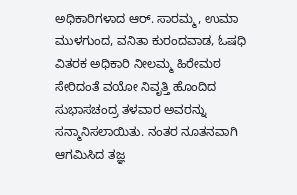ಅಧಿಕಾರಿಗಳಾದ ಆರ್. ಸಾರಮ್ಮ, ಉಮಾ ಮುಳಗುಂದ, ವನಿತಾ ಕುರಂದವಾಡ, ಓಷಧಿ ವಿತರಕ ಅಧಿಕಾರಿ ನೀಲಮ್ಮ ಹಿರೇಮಠ ಸೇರಿದಂತೆ ವಯೋ ನಿವೃತ್ತಿ ಹೊಂದಿದ ಸುಭಾಸಚಂದ್ರ ತಳವಾರ ಅವರನ್ನು ಸನ್ಮಾನಿಸಲಾಯಿತು. ನಂತರ ನೂತನವಾಗಿ ಆಗಮಿಸಿದ ತಜ್ಞ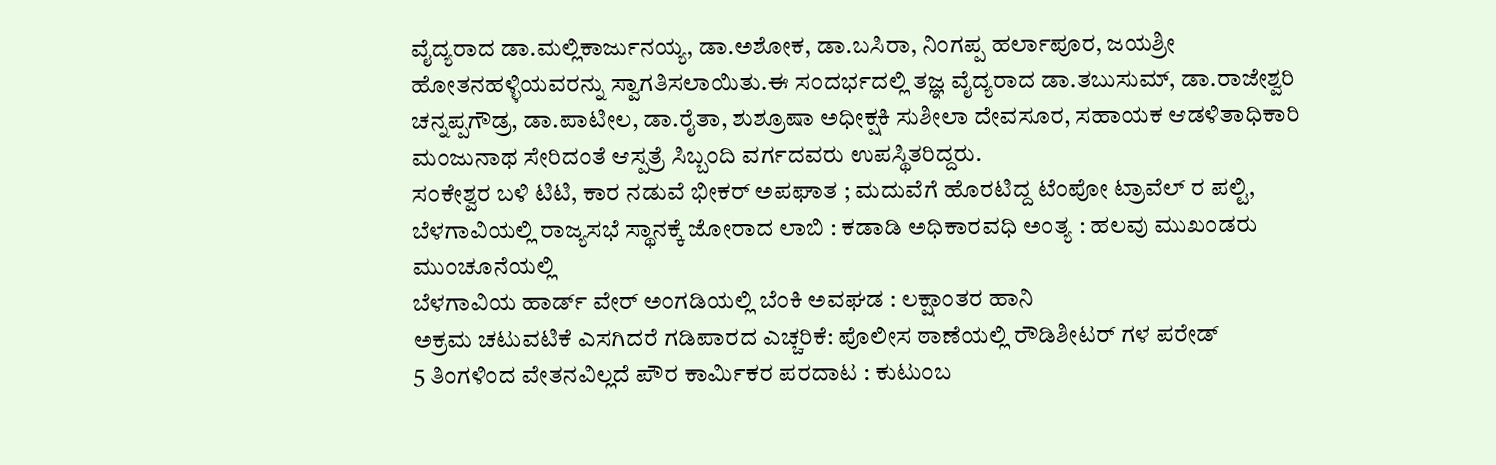ವೈದ್ಯರಾದ ಡಾ.ಮಲ್ಲಿಕಾರ್ಜುನಯ್ಯ, ಡಾ.ಅಶೋಕ, ಡಾ.ಬಸಿರಾ, ನಿಂಗಪ್ಪ ಹರ್ಲಾಪೂರ, ಜಯಶ್ರೀ ಹೋತನಹಳ್ಳಿಯವರನ್ನು ಸ್ವಾಗತಿಸಲಾಯಿತು.ಈ ಸಂದರ್ಭದಲ್ಲಿ ತಜ್ಞ ವೈದ್ಯರಾದ ಡಾ.ತಬುಸುಮ್, ಡಾ.ರಾಜೇಶ್ವರಿ ಚನ್ನಪ್ಪಗೌಡ್ರ, ಡಾ.ಪಾಟೀಲ, ಡಾ.ರೈತಾ, ಶುಶ್ರೂಷಾ ಅಧೀಕ್ಷಕಿ ಸುಶೀಲಾ ದೇವಸೂರ, ಸಹಾಯಕ ಆಡಳಿತಾಧಿಕಾರಿ ಮಂಜುನಾಥ ಸೇರಿದಂತೆ ಆಸ್ಪತ್ರೆ ಸಿಬ್ಬಂದಿ ವರ್ಗದವರು ಉಪಸ್ಥಿತರಿದ್ದರು.
ಸಂಕೇಶ್ವರ ಬಳಿ ಟಿಟಿ, ಕಾರ ನಡುವೆ ಭೀಕರ್ ಅಪಘಾತ ; ಮದುವೆಗೆ ಹೊರಟಿದ್ದ ಟೆಂಪೋ ಟ್ರಾವೆಲ್ ರ ಪಲ್ಟಿ,
ಬೆಳಗಾವಿಯಲ್ಲಿ ರಾಜ್ಯಸಭೆ ಸ್ಥಾನಕ್ಕೆ ಜೋರಾದ ಲಾಬಿ : ಕಡಾಡಿ ಅಧಿಕಾರವಧಿ ಅಂತ್ಯ : ಹಲವು ಮುಖಂಡರು ಮುಂಚೂನೆಯಲ್ಲಿ
ಬೆಳಗಾವಿಯ ಹಾರ್ಡ್ ವೇರ್ ಅಂಗಡಿಯಲ್ಲಿ ಬೆಂಕಿ ಅವಘಡ : ಲಕ್ಷಾಂತರ ಹಾನಿ
ಅಕ್ರಮ ಚಟುವಟಿಕೆ ಎಸಗಿದರೆ ಗಡಿಪಾರದ ಎಚ್ಚರಿಕೆ: ಪೊಲೀಸ ಠಾಣೆಯಲ್ಲಿ ರೌಡಿಶೀಟರ್ ಗಳ ಪರೇಡ್
5 ತಿಂಗಳಿಂದ ವೇತನವಿಲ್ಲದೆ ಪೌರ ಕಾರ್ಮಿಕರ ಪರದಾಟ : ಕುಟುಂಬ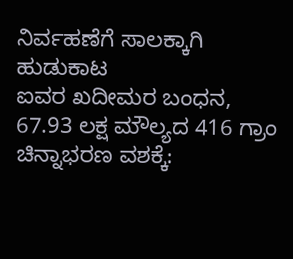ನಿರ್ವಹಣೆಗೆ ಸಾಲಕ್ಕಾಗಿ ಹುಡುಕಾಟ
ಐವರ ಖದೀಮರ ಬಂಧನ, 67.93 ಲಕ್ಷ ಮೌಲ್ಯದ 416 ಗ್ರಾಂ ಚಿನ್ನಾಭರಣ ವಶಕ್ಕೆ: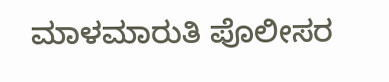ಮಾಳಮಾರುತಿ ಪೊಲೀಸರ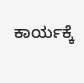ಕಾರ್ಯಕ್ಕೆ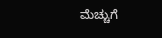ಮೆಚ್ಚುಗೆ